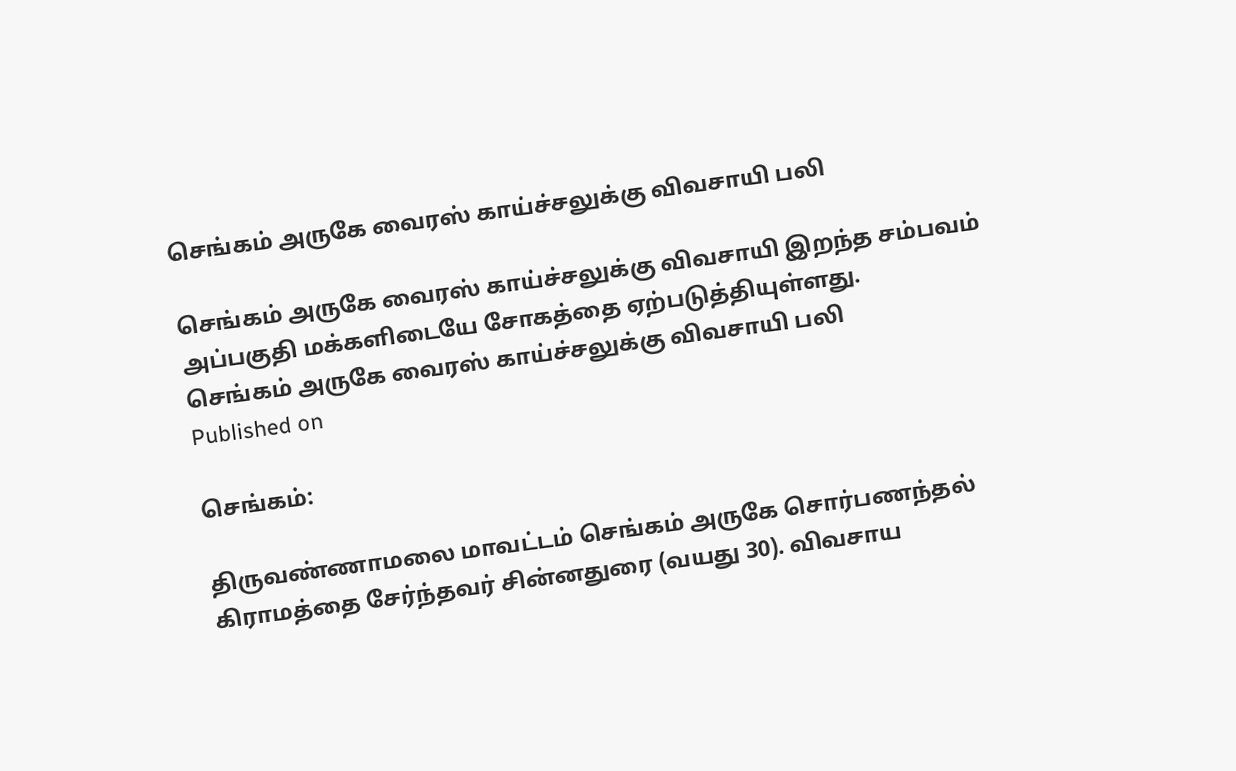செங்கம் அருகே வைரஸ் காய்ச்சலுக்கு விவசாயி பலி

செங்கம் அருகே வைரஸ் காய்ச்சலுக்கு விவசாயி இறந்த சம்பவம் அப்பகுதி மக்களிடையே சோகத்தை ஏற்படுத்தியுள்ளது.
செங்கம் அருகே வைரஸ் காய்ச்சலுக்கு விவசாயி பலி
Published on

செங்கம்:

திருவண்ணாமலை மாவட்டம் செங்கம் அருகே சொர்பணந்தல் கிராமத்தை சேர்ந்தவர் சின்னதுரை (வயது 30). விவசாய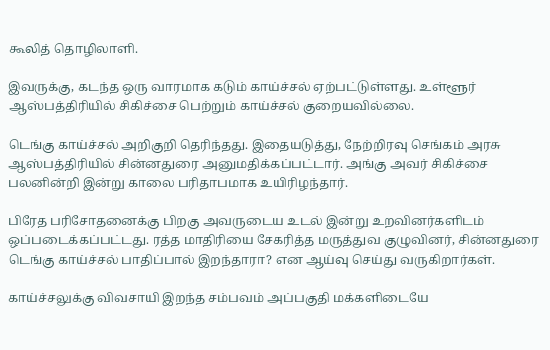கூலித் தொழிலாளி.

இவருக்கு, கடந்த ஒரு வாரமாக கடும் காய்ச்சல் ஏற்பட்டுள்ளது. உள்ளூர் ஆஸ்பத்திரியில் சிகிச்சை பெற்றும் காய்ச்சல் குறையவில்லை.

டெங்கு காய்ச்சல் அறிகுறி தெரிந்தது. இதையடுத்து, நேற்றிரவு செங்கம் அரசு ஆஸ்பத்திரியில் சின்னதுரை அனுமதிக்கப்பட்டார். அங்கு அவர் சிகிச்சை பலனின்றி இன்று காலை பரிதாபமாக உயிரிழந்தார்.

பிரேத பரிசோதனைக்கு பிறகு அவருடைய உடல் இன்று உறவினர்களிடம் ஒப்படைக்கப்பட்டது. ரத்த மாதிரியை சேகரித்த மருத்துவ குழுவினர், சின்னதுரை டெங்கு காய்ச்சல் பாதிப்பால் இறந்தாரா? என ஆய்வு செய்து வருகிறார்கள்.

காய்ச்சலுக்கு விவசாயி இறந்த சம்பவம் அப்பகுதி மக்களிடையே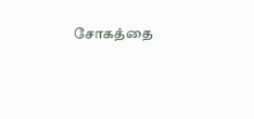சோகத்தை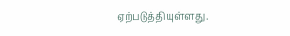ஏற்படுத்தியுள்ளது.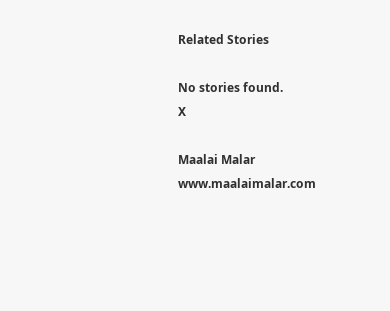Related Stories

No stories found.
X

Maalai Malar
www.maalaimalar.com